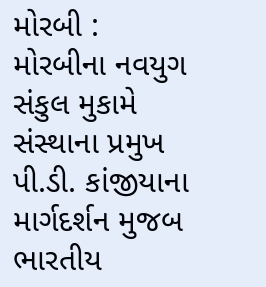મોરબી : મોરબીના નવયુગ સંકુલ મુકામે સંસ્થાના પ્રમુખ પી.ડી. કાંજીયાના માર્ગદર્શન મુજબ ભારતીય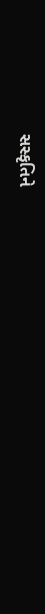સસ્કૃતિને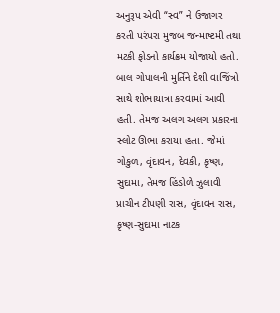અનુરૂપ એવી “સ્વ” ને ઉજાગર કરતી પરંપરા મુજબ જન્માષ્ટમી તથા મટકી ફોડનો કાર્યક્રમ યોજાયો હતો. બાલ ગોપાલની મુર્તિને દેશી વાજિંત્રો સાથે શોભાયાત્રા કરવામાં આવી હતી. તેમજ અલગ અલગ પ્રકારના સ્લોટ ઊભા કરાયા હતા. જેમાં ગોકુળ, વૃંદાવન, દેવકી, કૃષ્ણ, સુદામા, તેમજ હિંડોળે ઝુલાવી પ્રાચીન ટીપણી રાસ, વૃંદાવન રાસ, કૃષ્ણ-સુદામા નાટક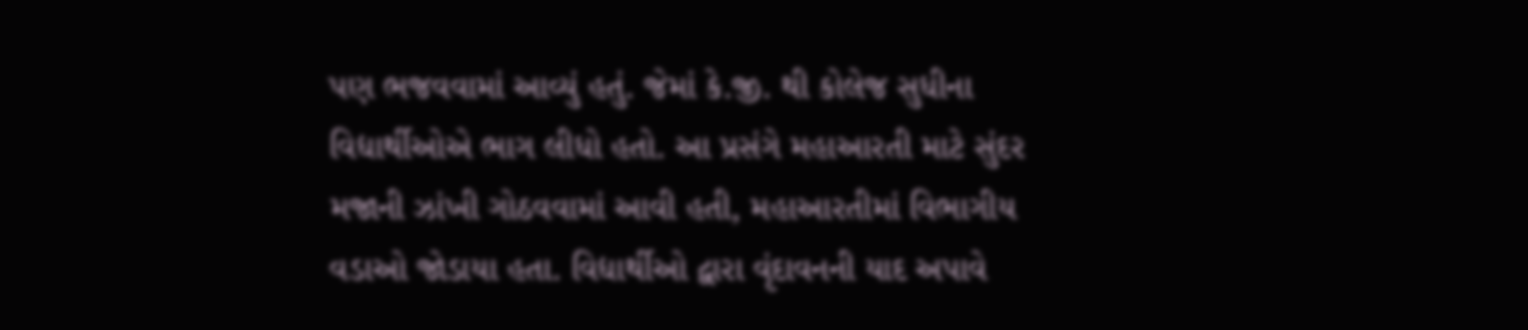પણ ભજવવામાં આવ્યું હતું. જેમાં કે.જી. થી કોલેજ સુધીના વિદ્યાર્થીઓએ ભાગ લીધો હતો. આ પ્રસંગે મહાઆરતી માટે સુંદર મજાની ઝાંખી ગોઠવવામાં આવી હતી, મહાઆરતીમાં વિભાગીય વડાઓ જોડાયા હતા. વિદ્યાર્થીઓ દ્વારા વૃંદાવનની યાદ અપાવે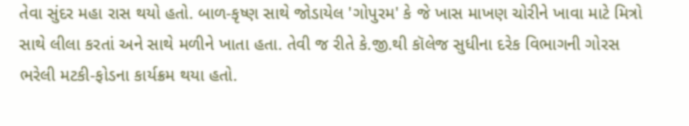તેવા સુંદર મહા રાસ થયો હતો. બાળ-કૃષ્ણ સાથે જોડાયેલ 'ગોપુરમ' કે જે ખાસ માખણ ચોરીને ખાવા માટે મિત્રો સાથે લીલા કરતાં અને સાથે મળીને ખાતા હતા. તેવી જ રીતે કે.જી.થી કૉલેજ સુધીના દરેક વિભાગની ગોરસ ભરેલી મટકી-ફોડના કાર્યક્રમ થયા હતો.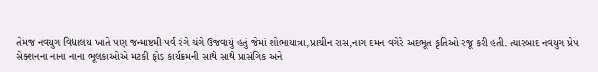તેમજ નવયુગ વિદ્યાલય ખાતે પણ જન્માષ્ટમી પર્વ રંગે ચંગે ઉજવાયું હતું જેમાં શોભાયાત્રા,પ્રાચીન રાસ,નાગ દમન વગેરે અદભૂત કૃતિઓ રજૂ કરી હતી. ત્યારબાદ નવયુગ પ્રેપ સેક્શનના નાના નાના ભૂલકાઓએ મટકી ફોડ કાર્યક્રમની સાથે સાથે પ્રાસંગિક અને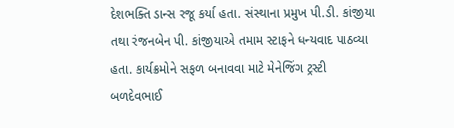દેશભક્તિ ડાન્સ રજૂ કર્યા હતા. સંસ્થાના પ્રમુખ પી.ડી. કાંજીયા તથા રંજનબેન પી. કાંજીયાએ તમામ સ્ટાફને ધન્યવાદ પાઠવ્યા હતા. કાર્યક્રમોને સફળ બનાવવા માટે મેનેજિંગ ટ્રસ્ટી બળદેવભાઈ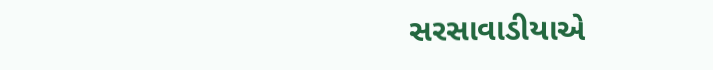સરસાવાડીયાએ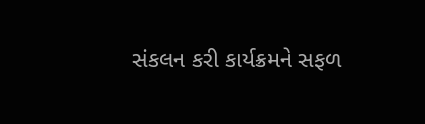સંકલન કરી કાર્યક્રમને સફળ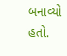બનાવ્યો હતો.